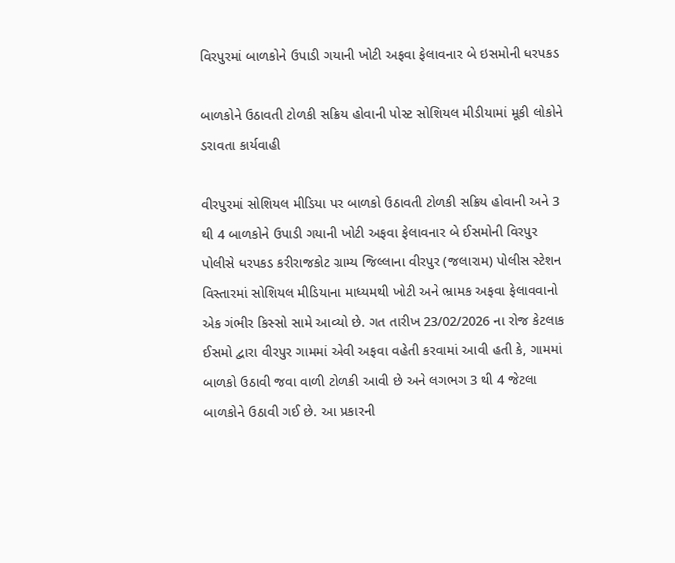વિરપુરમાં બાળકોને ઉપાડી ગયાની ખોટી અફવા ફેલાવનાર બે ઇસમોની ધરપકડ

બાળકોને ઉઠાવતી ટોળકી સક્રિય હોવાની પોસ્ટ સોશિયલ મીડીયામાં મૂકી લોકોને ડરાવતા કાર્યવાહી

વીરપુરમાં સોશિયલ મીડિયા પર બાળકો ઉઠાવતી ટોળકી સક્રિય હોવાની અને 3 થી 4 બાળકોને ઉપાડી ગયાની ખોટી અફવા ફેલાવનાર બે ઈસમોની વિરપુર પોલીસે ધરપકડ કરીરાજકોટ ગ્રામ્ય જિલ્લાના વીરપુર (જલારામ) પોલીસ સ્ટેશન વિસ્તારમાં સોશિયલ મીડિયાના માધ્યમથી ખોટી અને ભ્રામક અફવા ફેલાવવાનો એક ગંભીર કિસ્સો સામે આવ્યો છે. ગત તારીખ 23/02/2026 ના રોજ કેટલાક ઈસમો દ્વારા વીરપુર ગામમાં એવી અફવા વહેતી કરવામાં આવી હતી કે, ગામમાં બાળકો ઉઠાવી જવા વાળી ટોળકી આવી છે અને લગભગ 3 થી 4 જેટલા બાળકોને ઉઠાવી ગઈ છે. આ પ્રકારની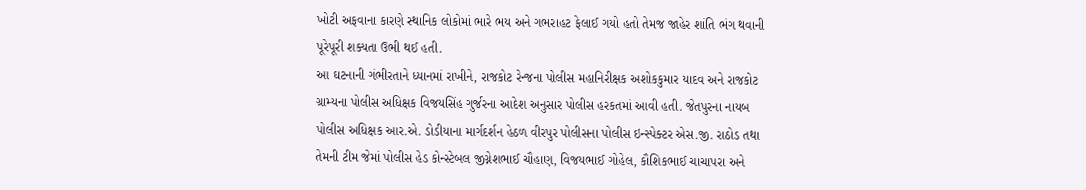ખોટી અફવાના કારણે સ્થાનિક લોકોમાં ભારે ભય અને ગભરાહટ ફેલાઈ ગયો હતો તેમજ જાહેર શાંતિ ભંગ થવાની પૂરેપૂરી શક્યતા ઉભી થઈ હતી.
આ ઘટનાની ગંભીરતાને ધ્યાનમાં રાખીને, રાજકોટ રેન્જના પોલીસ મહાનિરીક્ષક અશોકકુમાર યાદવ અને રાજકોટ ગ્રામ્યના પોલીસ અધિક્ષક વિજયસિંહ ગુર્જરના આદેશ અનુસાર પોલીસ હરકતમાં આવી હતી. જેતપુરના નાયબ પોલીસ અધિક્ષક આર.એ. ડોડીયાના માર્ગદર્શન હેઠળ વીરપુર પોલીસના પોલીસ ઇન્સ્પેક્ટર એસ.જી. રાઠોડ તથા તેમની ટીમ જેમાં પોલીસ હેડ કોન્સ્ટેબલ જીગ્નેશભાઈ ચૌહાણ, વિજયભાઈ ગોહેલ, કૌશિકભાઈ ચાચાપરા અને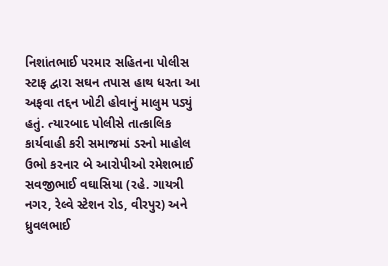નિશાંતભાઈ પરમાર સહિતના પોલીસ સ્ટાફ દ્વારા સઘન તપાસ હાથ ધરતા આ અફવા તદ્દન ખોટી હોવાનું માલુમ પડ્યું હતું. ત્યારબાદ પોલીસે તાત્કાલિક કાર્યવાહી કરી સમાજમાં ડરનો માહોલ ઉભો કરનાર બે આરોપીઓ રમેશભાઈ સવજીભાઈ વઘાસિયા (રહે. ગાયત્રી નગર, રેલ્વે સ્ટેશન રોડ, વીરપુર) અને ધ્રુવલભાઈ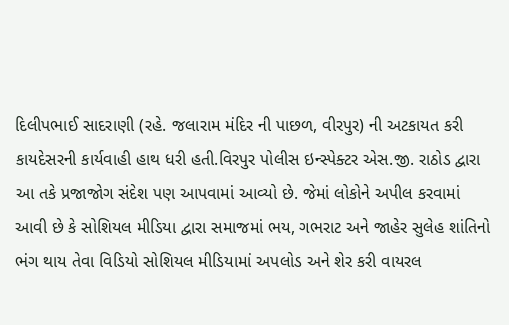દિલીપભાઈ સાદરાણી (રહે. જલારામ મંદિર ની પાછળ, વીરપુર) ની અટકાયત કરી કાયદેસરની કાર્યવાહી હાથ ધરી હતી.વિરપુર પોલીસ ઇન્સ્પેક્ટર એસ.જી. રાઠોડ દ્વારા આ તકે પ્રજાજોગ સંદેશ પણ આપવામાં આવ્યો છે. જેમાં લોકોને અપીલ કરવામાં આવી છે કે સોશિયલ મીડિયા દ્વારા સમાજમાં ભય, ગભરાટ અને જાહેર સુલેહ શાંતિનો ભંગ થાય તેવા વિડિયો સોશિયલ મીડિયામાં અપલોડ અને શેર કરી વાયરલ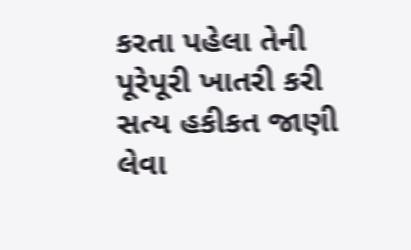કરતા પહેલા તેની પૂરેપૂરી ખાતરી કરી સત્ય હકીકત જાણી લેવા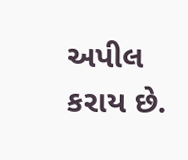અપીલ કરાય છે.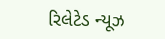રિલેટેડ ન્યૂઝ